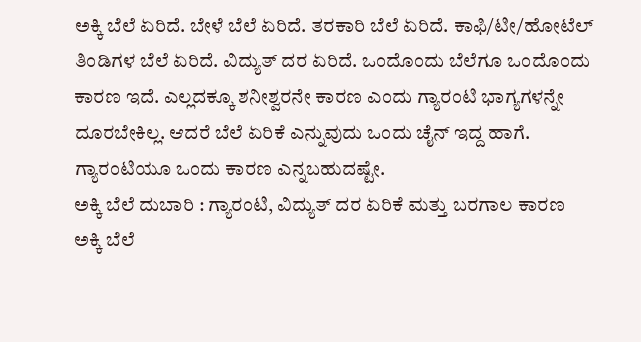ಅಕ್ಕಿ ಬೆಲೆ ಏರಿದೆ. ಬೇಳೆ ಬೆಲೆ ಏರಿದೆ. ತರಕಾರಿ ಬೆಲೆ ಏರಿದೆ. ಕಾಫಿ/ಟೀ/ಹೋಟೆಲ್ ತಿಂಡಿಗಳ ಬೆಲೆ ಏರಿದೆ. ವಿದ್ಯುತ್ ದರ ಏರಿದೆ. ಒಂದೊಂದು ಬೆಲೆಗೂ ಒಂದೊಂದು ಕಾರಣ ಇದೆ. ಎಲ್ಲದಕ್ಕೂ ಶನೀಶ್ವರನೇ ಕಾರಣ ಎಂದು ಗ್ಯಾರಂಟಿ ಭಾಗ್ಯಗಳನ್ನೇ ದೂರಬೇಕಿಲ್ಲ. ಆದರೆ ಬೆಲೆ ಏರಿಕೆ ಎನ್ನುವುದು ಒಂದು ಚೈನ್ ಇದ್ದ ಹಾಗೆ. ಗ್ಯಾರಂಟಿಯೂ ಒಂದು ಕಾರಣ ಎನ್ನಬಹುದಷ್ಟೇ.
ಅಕ್ಕಿ ಬೆಲೆ ದುಬಾರಿ : ಗ್ಯಾರಂಟಿ, ವಿದ್ಯುತ್ ದರ ಏರಿಕೆ ಮತ್ತು ಬರಗಾಲ ಕಾರಣ
ಅಕ್ಕಿ ಬೆಲೆ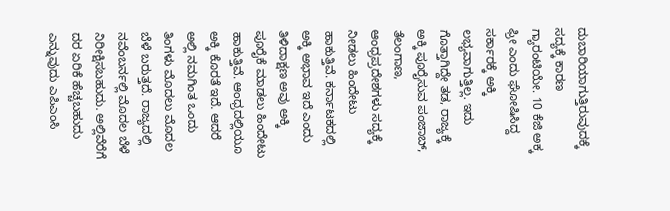ದುಬಾರಿಯಾಗುತ್ತಿರುವುದಕ್ಕೆ ಸದ್ಯಕ್ಕೆ ಕಾರಣ ಗ್ಯಾರಂಟಿಯೇ. 10 ಕೆಜಿ ಅಕ್ಕ ಫ್ರೀ ಎಂದು ಘೋಷಿಸಿದ್ದ ಸರ್ಕಾರಕ್ಕೆ ಅಕ್ಕಿ ಲಭ್ಯವಾಗುತ್ತಿಲ್ಲ. ಇದು ಗೊತ್ತಾಗಿದ್ದೇ ತಡ, ರಾಜ್ಯಕ್ಕೆ ಅಕ್ಕಿ ಪೂರೈಸುವ ಪಂಜಾಬ್, ತೆಲಂಗಾಣ, ಆಂಧ್ರಪ್ರದೇಶಗಳು ಸದ್ಯಕ್ಕೆ ನೀಡಲು ಹಿಂದೇಟು ಹಾಕುತ್ತಿವೆ. ಕರ್ನಾಟಕದಲ್ಲಿ ಅಕ್ಕಿ ಅಭಾವ ಇದೆ ಎಂದು ತಿಳಿದಾಕ್ಷಣ ಅವು ಅಕ್ಕಿ ಪೂರೈಕೆ ಮಾಡಲು ಹಿಂದೇಟು ಹಾಕುತ್ತಿವೆ. ಆಂಧ್ರದಲ್ಲಿಯೂ ಅಕ್ಕಿ ಕೊರತೆ ಇದೆ. ಆದರೆ ಅಲ್ಲಿ ನಮಗಿಂತ ಒಂದು ತಿಂಗಳು ಮೊದಲು ಮೊದಲ ಬೆಳೆ ಬರುತ್ತದೆ. ರಾಜ್ಯದಲ್ಲಿ ನವೆಂಬರ್ನಲ್ಲಿ ಮೊದಲ ಬೆಳೆ ನಿರೀಕ್ಷಿಸಬಹುದು. ಅಲ್ಲಿವೆರೆಗೆ ದರ ಏರಿಕೆ ಹೆಚ್ಚಬಹುದು ಎನ್ನುವುದು ಎಪಿಎಂಸಿ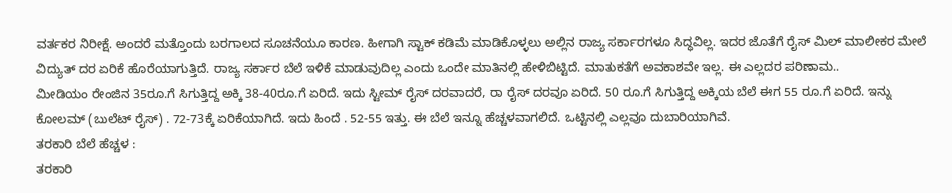ವರ್ತಕರ ನಿರೀಕ್ಷೆ. ಅಂದರೆ ಮತ್ತೊಂದು ಬರಗಾಲದ ಸೂಚನೆಯೂ ಕಾರಣ. ಹೀಗಾಗಿ ಸ್ಟಾಕ್ ಕಡಿಮೆ ಮಾಡಿಕೊಳ್ಳಲು ಅಲ್ಲಿನ ರಾಜ್ಯ ಸರ್ಕಾರಗಳೂ ಸಿದ್ಧವಿಲ್ಲ. ಇದರ ಜೊತೆಗೆ ರೈಸ್ ಮಿಲ್ ಮಾಲೀಕರ ಮೇಲೆ ವಿದ್ಯುತ್ ದರ ಏರಿಕೆ ಹೊರೆಯಾಗುತ್ತಿದೆ. ರಾಜ್ಯ ಸರ್ಕಾರ ಬೆಲೆ ಇಳಿಕೆ ಮಾಡುವುದಿಲ್ಲ ಎಂದು ಒಂದೇ ಮಾತಿನಲ್ಲಿ ಹೇಳಿಬಿಟ್ಟಿದೆ. ಮಾತುಕತೆಗೆ ಅವಕಾಶವೇ ಇಲ್ಲ. ಈ ಎಲ್ಲದರ ಪರಿಣಾಮ..
ಮೀಡಿಯಂ ರೇಂಜಿನ 35ರೂ.ಗೆ ಸಿಗುತ್ತಿದ್ದ ಅಕ್ಕಿ 38-40ರೂ.ಗೆ ಏರಿದೆ. ಇದು ಸ್ಟೀಮ್ ರೈಸ್ ದರವಾದರೆ, ರಾ ರೈಸ್ ದರವೂ ಏರಿದೆ. 50 ರೂ.ಗೆ ಸಿಗುತ್ತಿದ್ದ ಅಕ್ಕಿಯ ಬೆಲೆ ಈಗ 55 ರೂ.ಗೆ ಏರಿದೆ. ಇನ್ನು ಕೋಲಮ್ (ಬುಲೆಟ್ ರೈಸ್) . 72-73ಕ್ಕೆ ಏರಿಕೆಯಾಗಿದೆ. ಇದು ಹಿಂದೆ . 52-55 ಇತ್ತು. ಈ ಬೆಲೆ ಇನ್ನೂ ಹೆಚ್ಚಳವಾಗಲಿದೆ. ಒಟ್ಟಿನಲ್ಲಿ ಎಲ್ಲವೂ ದುಬಾರಿಯಾಗಿವೆ.
ತರಕಾರಿ ಬೆಲೆ ಹೆಚ್ಚಳ :
ತರಕಾರಿ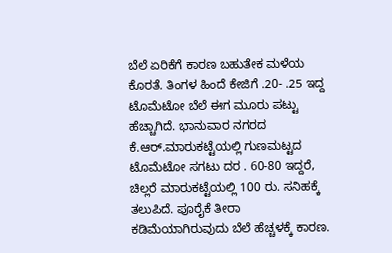ಬೆಲೆ ಏರಿಕೆಗೆ ಕಾರಣ ಬಹುತೇಕ ಮಳೆಯ ಕೊರತೆ. ತಿಂಗಳ ಹಿಂದೆ ಕೇಜಿಗೆ .20- .25 ಇದ್ದ ಟೊಮೆಟೋ ಬೆಲೆ ಈಗ ಮೂರು ಪಟ್ಟು ಹೆಚ್ಚಾಗಿದೆ. ಭಾನುವಾರ ನಗರದ ಕೆ.ಆರ್.ಮಾರುಕಟ್ಟೆಯಲ್ಲಿ ಗುಣಮಟ್ಟದ ಟೊಮೆಟೋ ಸಗಟು ದರ . 60-80 ಇದ್ದರೆ, ಚಿಲ್ಲರೆ ಮಾರುಕಟ್ಟೆಯಲ್ಲಿ 100 ರು. ಸನಿಹಕ್ಕೆ ತಲುಪಿದೆ. ಪೂರೈಕೆ ತೀರಾ ಕಡಿಮೆಯಾಗಿರುವುದು ಬೆಲೆ ಹೆಚ್ಚಳಕ್ಕೆ ಕಾರಣ.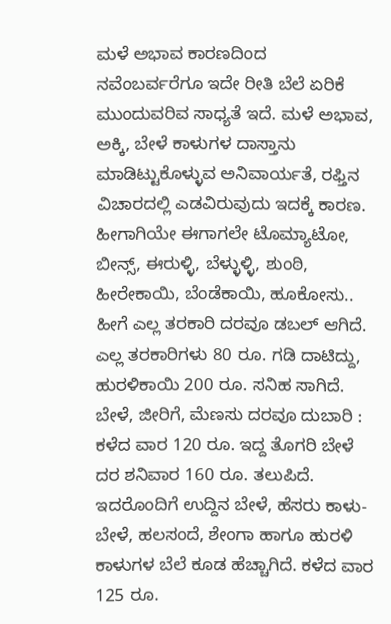ಮಳೆ ಅಭಾವ ಕಾರಣದಿಂದ ನವೆಂಬರ್ವರೆಗೂ ಇದೇ ರೀತಿ ಬೆಲೆ ಏರಿಕೆ ಮುಂದುವರಿವ ಸಾಧ್ಯತೆ ಇದೆ. ಮಳೆ ಅಭಾವ, ಅಕ್ಕಿ, ಬೇಳೆ ಕಾಳುಗಳ ದಾಸ್ತಾನು ಮಾಡಿಟ್ಟುಕೊಳ್ಳುವ ಅನಿವಾರ್ಯತೆ, ರಫ್ತಿನ ವಿಚಾರದಲ್ಲಿ ಎಡವಿರುವುದು ಇದಕ್ಕೆ ಕಾರಣ. ಹೀಗಾಗಿಯೇ ಈಗಾಗಲೇ ಟೊಮ್ಯಾಟೋ, ಬೀನ್ಸ್, ಈರುಳ್ಳಿ, ಬೆಳ್ಳುಳ್ಳಿ, ಶುಂಠಿ, ಹೀರೇಕಾಯಿ, ಬೆಂಡೆಕಾಯಿ, ಹೂಕೋಸು.. ಹೀಗೆ ಎಲ್ಲ ತರಕಾರಿ ದರವೂ ಡಬಲ್ ಆಗಿದೆ. ಎಲ್ಲ ತರಕಾರಿಗಳು 80 ರೂ. ಗಡಿ ದಾಟಿದ್ದು, ಹುರಳಿಕಾಯಿ 200 ರೂ. ಸನಿಹ ಸಾಗಿದೆ.
ಬೇಳೆ, ಜೀರಿಗೆ, ಮೆಣಸು ದರವೂ ದುಬಾರಿ :
ಕಳೆದ ವಾರ 120 ರೂ. ಇದ್ದ ತೊಗರಿ ಬೇಳೆ ದರ ಶನಿವಾರ 160 ರೂ. ತಲುಪಿದೆ. ಇದರೊಂದಿಗೆ ಉದ್ದಿನ ಬೇಳೆ, ಹೆಸರು ಕಾಳು-ಬೇಳೆ, ಹಲಸಂದೆ, ಶೇಂಗಾ ಹಾಗೂ ಹುರಳಿ ಕಾಳುಗಳ ಬೆಲೆ ಕೂಡ ಹೆಚ್ಚಾಗಿದೆ. ಕಳೆದ ವಾರ 125 ರೂ.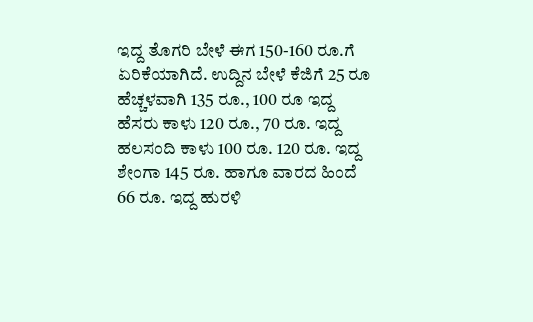ಇದ್ದ ತೊಗರಿ ಬೇಳೆ ಈಗ 150-160 ರೂ.ಗೆ ಏರಿಕೆಯಾಗಿದೆ. ಉದ್ದಿನ ಬೇಳೆ ಕೆಜಿಗೆ 25 ರೂ ಹೆಚ್ಚಳವಾಗಿ 135 ರೂ., 100 ರೂ ಇದ್ದ ಹೆಸರು ಕಾಳು 120 ರೂ., 70 ರೂ. ಇದ್ದ ಹಲಸಂದಿ ಕಾಳು 100 ರೂ. 120 ರೂ. ಇದ್ದ ಶೇಂಗಾ 145 ರೂ. ಹಾಗೂ ವಾರದ ಹಿಂದೆ 66 ರೂ. ಇದ್ದ ಹುರಳಿ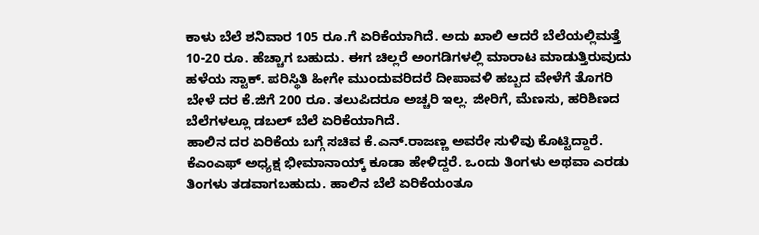ಕಾಳು ಬೆಲೆ ಶನಿವಾರ 105 ರೂ.ಗೆ ಏರಿಕೆಯಾಗಿದೆ. ಅದು ಖಾಲಿ ಆದರೆ ಬೆಲೆಯಲ್ಲಿಮತ್ತೆ 10-20 ರೂ. ಹೆಚ್ಚಾಗ ಬಹುದು. ಈಗ ಚಿಲ್ಲರೆ ಅಂಗಡಿಗಳಲ್ಲಿ ಮಾರಾಟ ಮಾಡುತ್ತಿರುವುದು ಹಳೆಯ ಸ್ಟಾಕ್. ಪರಿಸ್ಥಿತಿ ಹೀಗೇ ಮುಂದುವರಿದರೆ ದೀಪಾವಳಿ ಹಬ್ಬದ ವೇಳೆಗೆ ತೊಗರಿ ಬೇಳೆ ದರ ಕೆ.ಜಿಗೆ 200 ರೂ. ತಲುಪಿದರೂ ಅಚ್ಚರಿ ಇಲ್ಲ. ಜೀರಿಗೆ, ಮೆಣಸು, ಹರಿಶಿಣದ ಬೆಲೆಗಳಲ್ಲೂ ಡಬಲ್ ಬೆಲೆ ಏರಿಕೆಯಾಗಿದೆ.
ಹಾಲಿನ ದರ ಏರಿಕೆಯ ಬಗ್ಗೆ ಸಚಿವ ಕೆ.ಎನ್.ರಾಜಣ್ಣ ಅವರೇ ಸುಳಿವು ಕೊಟ್ಟಿದ್ದಾರೆ. ಕೆಎಂಎಫ್ ಅಧ್ಯಕ್ಷ ಭೀಮಾನಾಯ್ಕ್ ಕೂಡಾ ಹೇಳಿದ್ದರೆ. ಒಂದು ತಿಂಗಳು ಅಥವಾ ಎರಡು ತಿಂಗಳು ತಡವಾಗಬಹುದು. ಹಾಲಿನ ಬೆಲೆ ಏರಿಕೆಯಂತೂ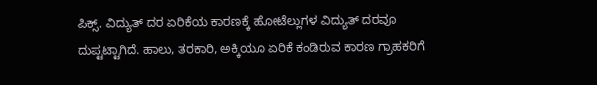ಪಿಕ್ಸ್. ವಿದ್ಯುತ್ ದರ ಏರಿಕೆಯ ಕಾರಣಕ್ಕೆ ಹೋಟೆಲ್ಲುಗಳ ವಿದ್ಯುತ್ ದರವೂ ದುಪ್ಟಟ್ಟಾಗಿದೆ. ಹಾಲು, ತರಕಾರಿ, ಅಕ್ಕಿಯೂ ಏರಿಕೆ ಕಂಡಿರುವ ಕಾರಣ ಗ್ರಾಹಕರಿಗೆ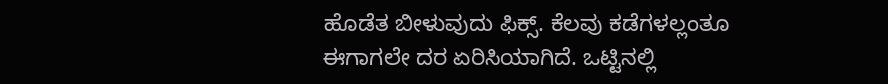ಹೊಡೆತ ಬೀಳುವುದು ಫಿಕ್ಸ್. ಕೆಲವು ಕಡೆಗಳಲ್ಲಂತೂ ಈಗಾಗಲೇ ದರ ಏರಿಸಿಯಾಗಿದೆ. ಒಟ್ಟಿನಲ್ಲಿ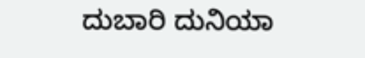ದುಬಾರಿ ದುನಿಯಾ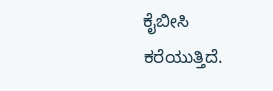ಕೈಬೀಸಿ ಕರೆಯುತ್ತಿದೆ.